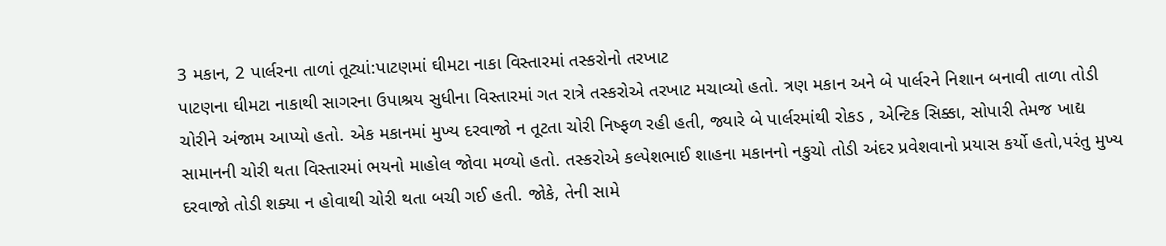3 મકાન, 2 પાર્લરના તાળાં તૂટ્યાં:પાટણમાં ઘીમટા નાકા વિસ્તારમાં તસ્કરોનો તરખાટ
પાટણના ઘીમટા નાકાથી સાગરના ઉપાશ્રય સુધીના વિસ્તારમાં ગત રાત્રે તસ્કરોએ તરખાટ મચાવ્યો હતો. ત્રણ મકાન અને બે પાર્લરને નિશાન બનાવી તાળા તોડી ચોરીને અંજામ આપ્યો હતો. એક મકાનમાં મુખ્ય દરવાજો ન તૂટતા ચોરી નિષ્ફળ રહી હતી, જ્યારે બે પાર્લરમાંથી રોકડ , એન્ટિક સિક્કા, સોપારી તેમજ ખાદ્ય સામાનની ચોરી થતા વિસ્તારમાં ભયનો માહોલ જોવા મળ્યો હતો. તસ્કરોએ કલ્પેશભાઈ શાહના મકાનનો નકુચો તોડી અંદર પ્રવેશવાનો પ્રયાસ કર્યો હતો,પરંતુ મુખ્ય દરવાજો તોડી શક્યા ન હોવાથી ચોરી થતા બચી ગઈ હતી. જોકે, તેની સામે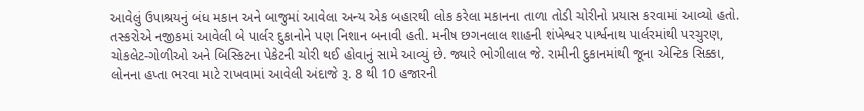આવેલું ઉપાશ્રયનું બંધ મકાન અને બાજુમાં આવેલા અન્ય એક બહારથી લોક કરેલા મકાનના તાળા તોડી ચોરીનો પ્રયાસ કરવામાં આવ્યો હતો. તસ્કરોએ નજીકમાં આવેલી બે પાર્લર દુકાનોને પણ નિશાન બનાવી હતી. મનીષ છગનલાલ શાહની શંખેશ્વર પાર્શ્વનાથ પાર્લરમાંથી પરચુરણ, ચોકલેટ-ગોળીઓ અને બિસ્કિટના પેકેટની ચોરી થઈ હોવાનું સામે આવ્યું છે. જ્યારે ભોગીલાલ જે. રામીની દુકાનમાંથી જૂના એન્ટિક સિક્કા, લોનના હપ્તા ભરવા માટે રાખવામાં આવેલી અંદાજે રૂ. 8 થી 10 હજારની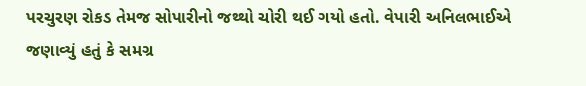પરચુરણ રોકડ તેમજ સોપારીનો જથ્થો ચોરી થઈ ગયો હતો. વેપારી અનિલભાઈએ જણાવ્યું હતું કે સમગ્ર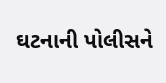ઘટનાની પોલીસને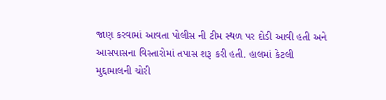જાણ કરવામાં આવતા પોલીસ ની ટીમ સ્થળ પર દોડી આવી હતી અને આસપાસના વિસ્તારોમાં તપાસ શરૂ કરી હતી. હાલમાં કેટલી મુદ્દામાલની ચોરી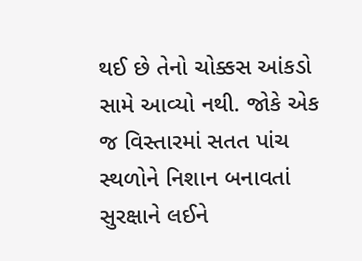થઈ છે તેનો ચોક્કસ આંકડો સામે આવ્યો નથી. જોકે એક જ વિસ્તારમાં સતત પાંચ સ્થળોને નિશાન બનાવતાં સુરક્ષાને લઈને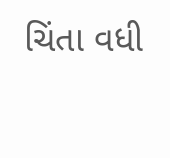ચિંતા વધી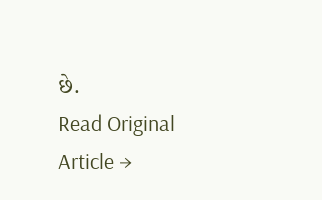છે.
Read Original Article →